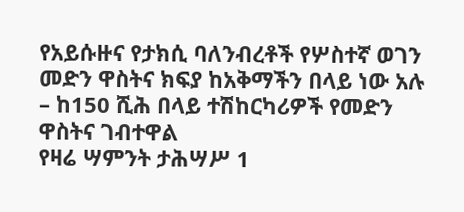የአይሱዙና የታክሲ ባለንብረቶች የሦስተኛ ወገን መድን ዋስትና ክፍያ ከአቅማችን በላይ ነው አሉ
– ከ150 ሺሕ በላይ ተሽከርካሪዎች የመድን ዋስትና ገብተዋል
የዛሬ ሣምንት ታሕሣሥ 1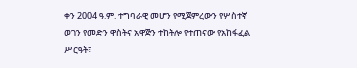ቀን 2004 ዓ.ም. ተግባራዊ መሆን የሚጀምረውን የሦስተኛ ወገን የመድን ዋስትና አዋጅን ተከትሎ የተጠናው የአከፋፈል ሥርዓት፣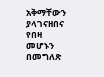አቅማቸውን ያላገናዘበና የበዛ መሆኑን በመግለጽ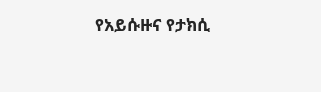የአይሱዙና የታክሲ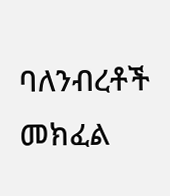ባለንብረቶች መክፈል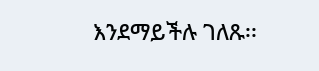እንደማይችሉ ገለጹ፡፡